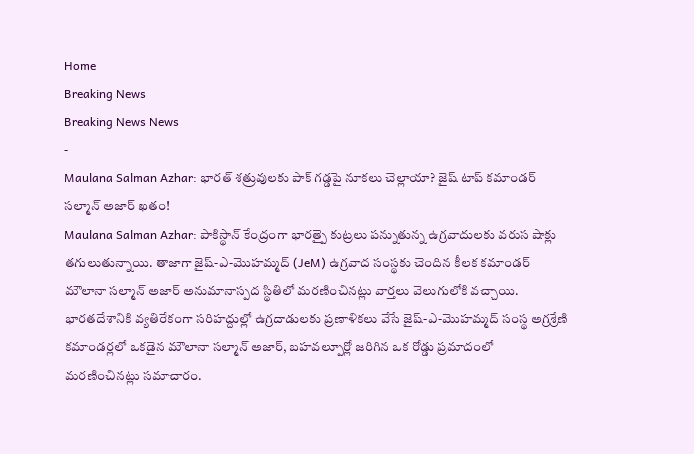Home
Breaking News
Breaking News News
-
Maulana Salman Azhar: భారత్ శత్రువులకు పాక్ గడ్డపై నూకలు చెల్లాయా? జైష్ టాప్ కమాండర్ సల్మాన్ అజార్ ఖతం!
Maulana Salman Azhar: పాకిస్థాన్ కేంద్రంగా భారత్పై కుట్రలు పన్నుతున్న ఉగ్రవాదులకు వరుస షాక్లు తగులుతున్నాయి. తాజాగా జైష్-ఎ-మొహమ్మద్ (JeM) ఉగ్రవాద సంస్థకు చెందిన కీలక కమాండర్ మౌలానా సల్మాన్ అజార్ అనుమానాస్పద స్థితిలో మరణించినట్లు వార్తలు వెలుగులోకి వచ్చాయి. భారతదేశానికి వ్యతిరేకంగా సరిహద్దుల్లో ఉగ్రదాడులకు ప్రణాళికలు వేసే జైష్-ఎ-మొహమ్మద్ సంస్థ అగ్రశ్రేణి కమాండర్లలో ఒకడైన మౌలానా సల్మాన్ అజార్, బహవల్పూర్లో జరిగిన ఒక రోడ్డు ప్రమాదంలో మరణించినట్లు సమాచారం.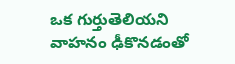ఒక గుర్తుతెలియని వాహనం ఢీకొనడంతో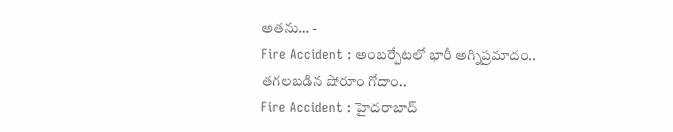అతను… -
Fire Accident : అంబర్పేటలో భారీ అగ్నిప్రమాదం.. తగలబడిన షోరూం గోదాం..
Fire Accident : హైదరాబాద్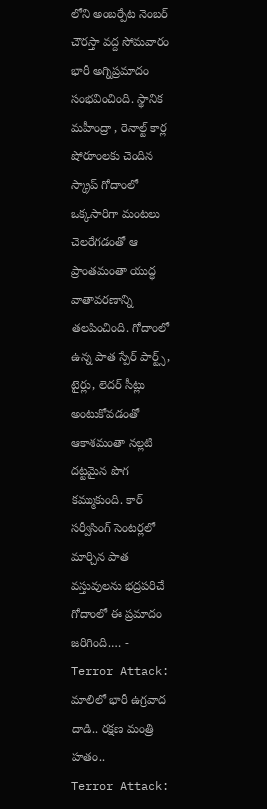లోని అంబర్పేట నెంబర్ చౌరస్తా వద్ద సోమవారం భారీ అగ్నిప్రమాదం సంభవించింది. స్థానిక మహీంద్రా , రెనాల్ట్ కార్ల షోరూంలకు చెందిన స్క్రాప్ గోదాంలో ఒక్కసారిగా మంటలు చెలరేగడంతో ఆ ప్రాంతమంతా యుద్ధ వాతావరణాన్ని తలపించింది. గోదాంలో ఉన్న పాత స్పేర్ పార్ట్స్, టైర్లు, లెదర్ సీట్లు అంటుకోవడంతో ఆకాశమంతా నల్లటి దట్టమైన పొగ కమ్ముకుంది. కార్ సర్వీసింగ్ సెంటర్లలో మార్చిన పాత వస్తువులను భద్రపరిచే గోదాంలో ఈ ప్రమాదం జరిగింది.… -
Terror Attack: మాలిలో భారీ ఉగ్రవాద దాడి.. రక్షణ మంత్రి హతం..
Terror Attack: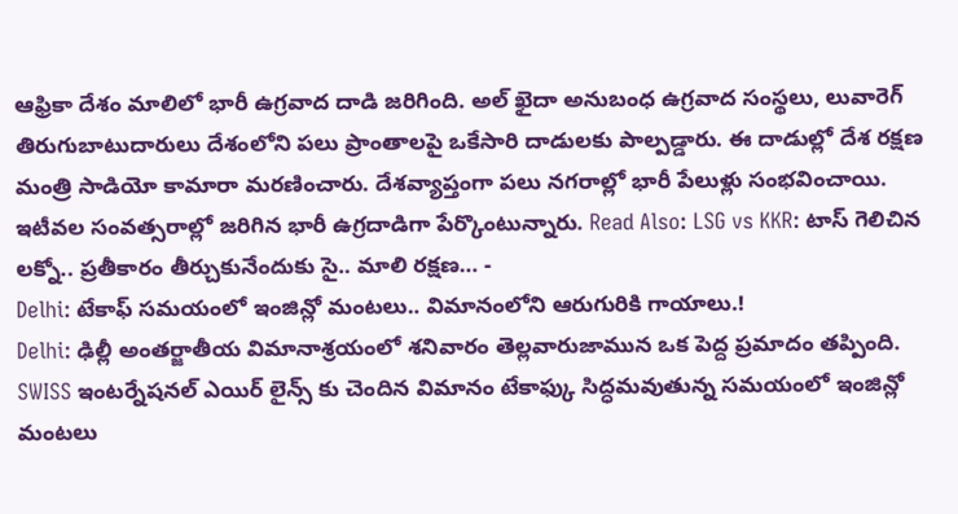ఆఫ్రికా దేశం మాలిలో భారీ ఉగ్రవాద దాడి జరిగింది. అల్ ఖైదా అనుబంధ ఉగ్రవాద సంస్థలు, లువారెగ్ తిరుగుబాటుదారులు దేశంలోని పలు ప్రాంతాలపై ఒకేసారి దాడులకు పాల్పడ్డారు. ఈ దాడుల్లో దేశ రక్షణ మంత్రి సాడియో కామారా మరణించారు. దేశవ్యాప్తంగా పలు నగరాల్లో భారీ పేలుళ్లు సంభవించాయి. ఇటీవల సంవత్సరాల్లో జరిగిన భారీ ఉగ్రదాడిగా పేర్కొంటున్నారు. Read Also: LSG vs KKR: టాస్ గెలిచిన లక్నో.. ప్రతీకారం తీర్చుకునేందుకు సై.. మాలి రక్షణ… -
Delhi: టేకాఫ్ సమయంలో ఇంజిన్లో మంటలు.. విమానంలోని ఆరుగురికి గాయాలు.!
Delhi: ఢిల్లీ అంతర్జాతీయ విమానాశ్రయంలో శనివారం తెల్లవారుజామున ఒక పెద్ద ప్రమాదం తప్పింది. SWISS ఇంటర్నేషనల్ ఎయిర్ లైన్స్ కు చెందిన విమానం టేకాఫ్కు సిద్ధమవుతున్న సమయంలో ఇంజిన్లో మంటలు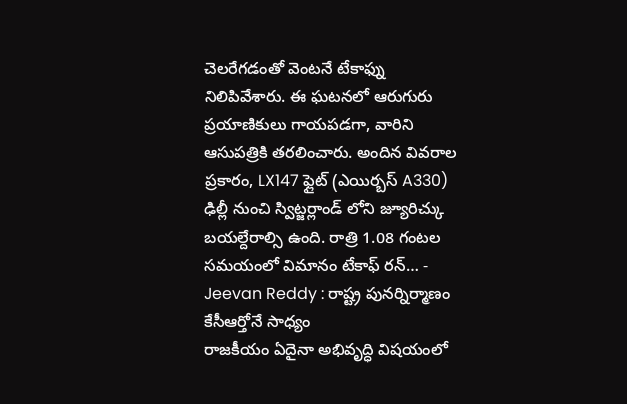చెలరేగడంతో వెంటనే టేకాఫ్ను నిలిపివేశారు. ఈ ఘటనలో ఆరుగురు ప్రయాణికులు గాయపడగా, వారిని ఆసుపత్రికి తరలించారు. అందిన వివరాల ప్రకారం, LX147 ఫ్లైట్ (ఎయిర్బస్ A330) ఢిల్లీ నుంచి స్విట్జర్లాండ్ లోని జ్యూరిచ్కు బయల్దేరాల్సి ఉంది. రాత్రి 1.08 గంటల సమయంలో విమానం టేకాఫ్ రన్… -
Jeevan Reddy : రాష్ట్ర పునర్నిర్మాణం కేసీఆర్తోనే సాధ్యం
రాజకీయం ఏదైనా అభివృద్ధి విషయంలో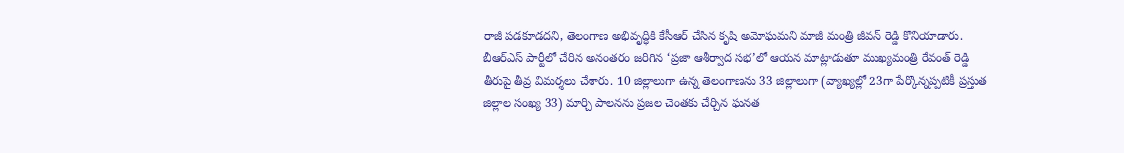రాజీ పడకూడదని, తెలంగాణ అభివృద్ధికి కేసీఆర్ చేసిన కృషి అమోఘమని మాజీ మంత్రి జీవన్ రెడ్డి కొనియాడారు. బీఆర్ఎస్ పార్టీలో చేరిన అనంతరం జరిగిన ‘ప్రజా ఆశీర్వాద సభ’లో ఆయన మాట్లాడుతూ ముఖ్యమంత్రి రేవంత్ రెడ్డి తీరుపై తీవ్ర విమర్శలు చేశారు. 10 జిల్లాలుగా ఉన్న తెలంగాణను 33 జిల్లాలుగా (వ్యాఖ్యల్లో 23గా పేర్కొన్నప్పటికీ ప్రస్తుత జిల్లాల సంఖ్య 33) మార్చి పాలనను ప్రజల చెంతకు చేర్చిన ఘనత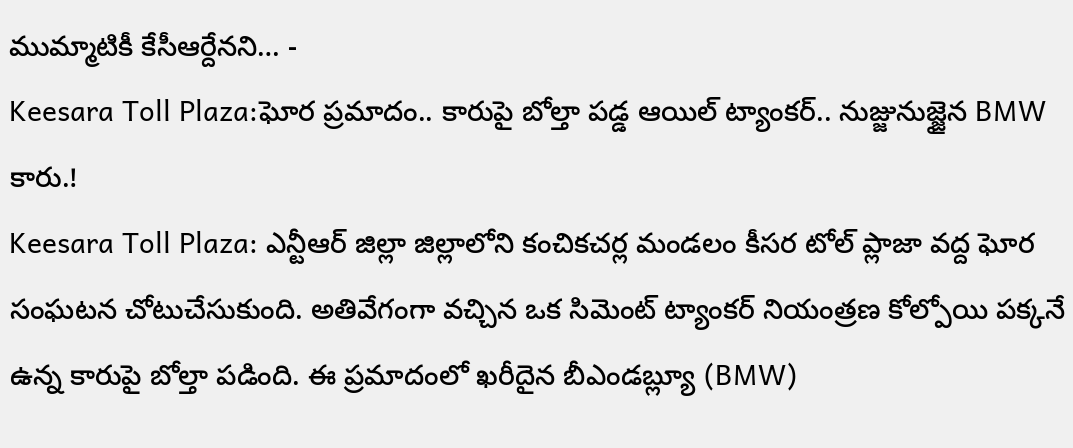ముమ్మాటికీ కేసీఆర్దేనని… -
Keesara Toll Plaza:ఘోర ప్రమాదం.. కారుపై బోల్తా పడ్డ ఆయిల్ ట్యాంకర్.. నుజ్జునుజ్జైన BMW కారు.!
Keesara Toll Plaza: ఎన్టీఆర్ జిల్లా జిల్లాలోని కంచికచర్ల మండలం కీసర టోల్ ప్లాజా వద్ద ఘోర సంఘటన చోటుచేసుకుంది. అతివేగంగా వచ్చిన ఒక సిమెంట్ ట్యాంకర్ నియంత్రణ కోల్పోయి పక్కనే ఉన్న కారుపై బోల్తా పడింది. ఈ ప్రమాదంలో ఖరీదైన బీఎండబ్ల్యూ (BMW)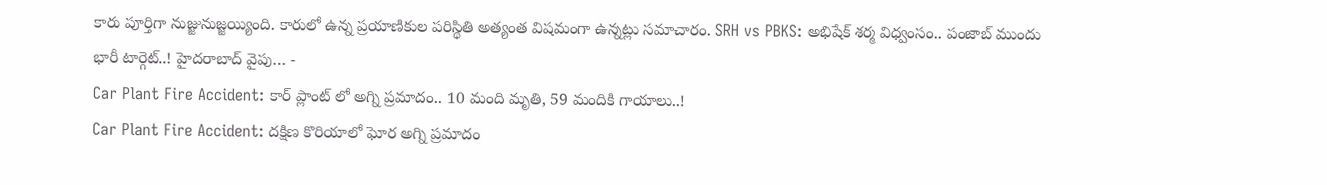కారు పూర్తిగా నుజ్జునుజ్జయ్యింది. కారులో ఉన్న ప్రయాణికుల పరిస్థితి అత్యంత విషమంగా ఉన్నట్లు సమాచారం. SRH vs PBKS: అభిషేక్ శర్మ విధ్వంసం.. పంజాబ్ ముందు భారీ టార్గెట్..! హైదరాబాద్ వైపు… -
Car Plant Fire Accident: కార్ ప్లాంట్ లో అగ్ని ప్రమాదం.. 10 మంది మృతి, 59 మందికి గాయాలు..!
Car Plant Fire Accident: దక్షిణ కొరియాలో ఘోర అగ్ని ప్రమాదం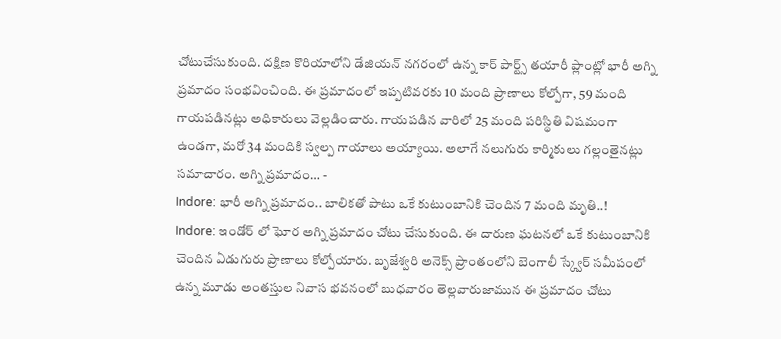చోటుచేసుకుంది. దక్షిణ కొరియాలోని డేజియన్ నగరంలో ఉన్న కార్ పార్ట్స్ తయారీ ప్లాంట్లో భారీ అగ్ని ప్రమాదం సంభవించింది. ఈ ప్రమాదంలో ఇప్పటివరకు 10 మంది ప్రాణాలు కోల్పోగా, 59 మంది గాయపడినట్లు అధికారులు వెల్లడించారు. గాయపడిన వారిలో 25 మంది పరిస్థితి విషమంగా ఉండగా, మరో 34 మందికి స్వల్ప గాయాలు అయ్యాయి. అలాగే నలుగురు కార్మికులు గల్లంతైనట్లు సమాచారం. అగ్ని ప్రమాదం… -
Indore: భారీ అగ్ని ప్రమాదం.. బాలికతో పాటు ఒకే కుటుంబానికి చెందిన 7 మంది మృతి..!
Indore: ఇండోర్ లో ఘోర అగ్ని ప్రమాదం చోటు చేసుకుంది. ఈ దారుణ ఘటనలో ఒకే కుటుంబానికి చెందిన ఏడుగురు ప్రాణాలు కోల్పోయారు. బృజేశ్వరి అనెక్స్ ప్రాంతంలోని బెంగాలీ స్క్వేర్ సమీపంలో ఉన్న మూడు అంతస్తుల నివాస భవనంలో బుధవారం తెల్లవారుజామున ఈ ప్రమాదం చోటు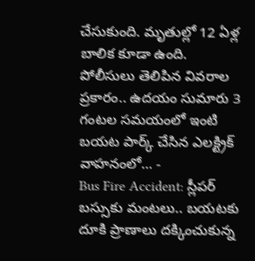చేసుకుంది. మృతుల్లో 12 ఏళ్ల బాలిక కూడా ఉంది. పోలీసులు తెలిపిన వివరాల ప్రకారం.. ఉదయం సుమారు 3 గంటల సమయంలో ఇంటి బయట పార్క్ చేసిన ఎలక్ట్రిక్ వాహనంలో… -
Bus Fire Accident: స్లీపర్ బస్సుకు మంటలు.. బయటకు దూకి ప్రాణాలు దక్కించుకున్న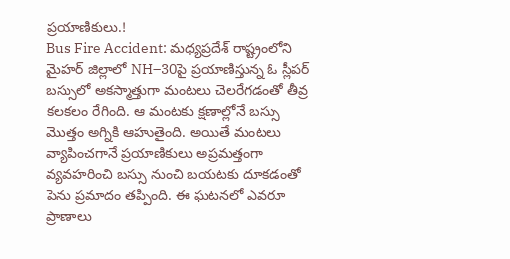ప్రయాణికులు.!
Bus Fire Accident: మధ్యప్రదేశ్ రాష్ట్రంలోని మైహర్ జిల్లాలో NH–30పై ప్రయాణిస్తున్న ఓ స్లీపర్ బస్సులో అకస్మాత్తుగా మంటలు చెలరేగడంతో తీవ్ర కలకలం రేగింది. ఆ మంటకు క్షణాల్లోనే బస్సు మొత్తం అగ్నికి ఆహుతైంది. అయితే మంటలు వ్యాపించగానే ప్రయాణికులు అప్రమత్తంగా వ్యవహరించి బస్సు నుంచి బయటకు దూకడంతో పెను ప్రమాదం తప్పింది. ఈ ఘటనలో ఎవరూ ప్రాణాలు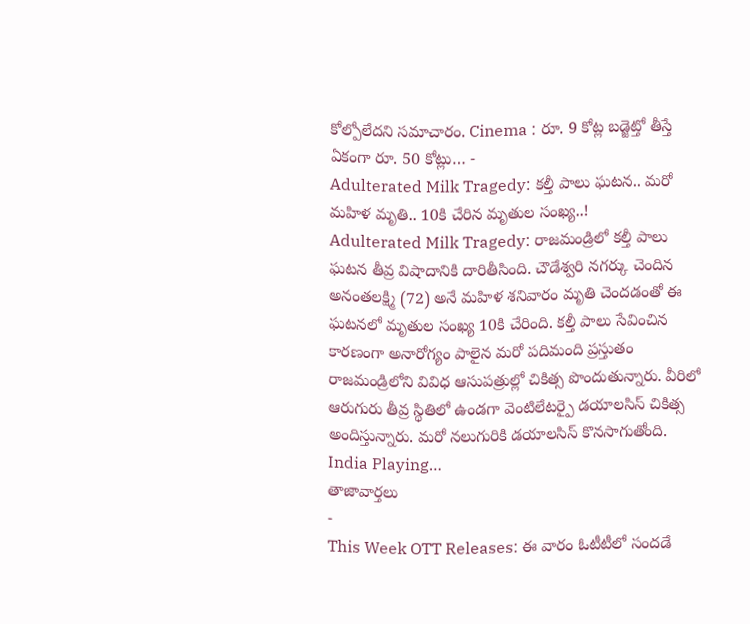కోల్పోలేదని సమాచారం. Cinema : రూ. 9 కోట్ల బడ్జెట్తో తీస్తే ఏకంగా రూ. 50 కోట్లు… -
Adulterated Milk Tragedy: కల్తీ పాలు ఘటన.. మరో మహిళ మృతి.. 10కి చేరిన మృతుల సంఖ్య..!
Adulterated Milk Tragedy: రాజమండ్రిలో కల్తీ పాలు ఘటన తీవ్ర విషాదానికి దారితీసింది. చౌడేశ్వరి నగర్కు చెందిన అనంతలక్ష్మి (72) అనే మహిళ శనివారం మృతి చెందడంతో ఈ ఘటనలో మృతుల సంఖ్య 10కి చేరింది. కల్తీ పాలు సేవించిన కారణంగా అనారోగ్యం పాలైన మరో పదిమంది ప్రస్తుతం రాజమండ్రిలోని వివిధ ఆసుపత్రుల్లో చికిత్స పొందుతున్నారు. వీరిలో ఆరుగురు తీవ్ర స్థితిలో ఉండగా వెంటిలేటర్పై డయాలసిస్ చికిత్స అందిస్తున్నారు. మరో నలుగురికి డయాలసిస్ కొనసాగుతోంది. India Playing…
తాజావార్తలు
-
This Week OTT Releases: ఈ వారం ఓటీటీలో సందడే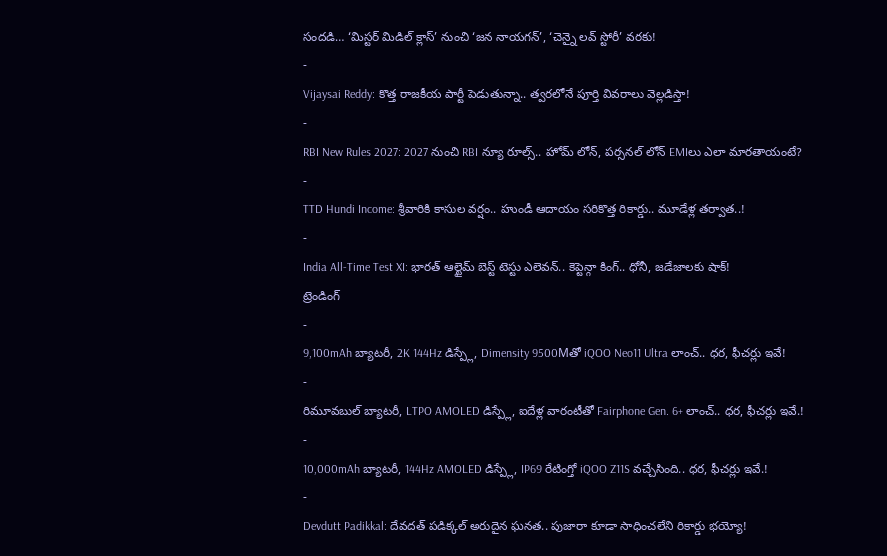సందడి… ‘మిస్టర్ మిడిల్ క్లాస్’ నుంచి ‘జన నాయగన్’, ‘చెన్నై లవ్ స్టోరీ’ వరకు!
-
Vijaysai Reddy: కొత్త రాజకీయ పార్టీ పెడుతున్నా.. త్వరలోనే పూర్తి వివరాలు వెల్లడిస్తా!
-
RBI New Rules 2027: 2027 నుంచి RBI న్యూ రూల్స్.. హోమ్ లోన్, పర్సనల్ లోన్ EMIలు ఎలా మారతాయంటే?
-
TTD Hundi Income: శ్రీవారికి కాసుల వర్షం.. హుండీ ఆదాయం సరికొత్త రికార్డు.. మూడేళ్ల తర్వాత..!
-
India All-Time Test XI: భారత్ ఆల్టైమ్ బెస్ట్ టెస్టు ఎలెవన్.. కెప్టెన్గా కింగ్.. ధోనీ, జడేజాలకు షాక్!
ట్రెండింగ్
-
9,100mAh బ్యాటరీ, 2K 144Hz డిస్ప్లే, Dimensity 9500Mతో iQOO Neo11 Ultra లాంచ్.. ధర, ఫీచర్లు ఇవే!
-
రిమూవబుల్ బ్యాటరీ, LTPO AMOLED డిస్ప్లే, ఐదేళ్ల వారంటీతో Fairphone Gen. 6+ లాంచ్.. ధర, ఫీచర్లు ఇవే.!
-
10,000mAh బ్యాటరీ, 144Hz AMOLED డిస్ప్లే, IP69 రేటింగ్తో iQOO Z11S వచ్చేసింది.. ధర, ఫీచర్లు ఇవే.!
-
Devdutt Padikkal: దేవదత్ పడిక్కల్ అరుదైన ఘనత.. పుజారా కూడా సాధించలేని రికార్డు భయ్యో!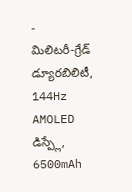-
మిలిటరీ-గ్రేడ్ డ్యూరబిలిటీ, 144Hz AMOLED డిస్ప్లే, 6500mAh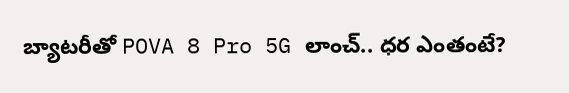బ్యాటరీతో POVA 8 Pro 5G లాంచ్.. ధర ఎంతంటే?